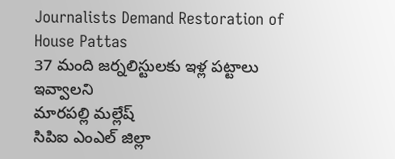Journalists Demand Restoration of House Pattas
37 మంది జర్నలిస్టులకు ఇళ్ల పట్టాలు ఇవ్వాలని
మారపల్లి మల్లేష్
సిపిఐ ఎంఎల్ జిల్లా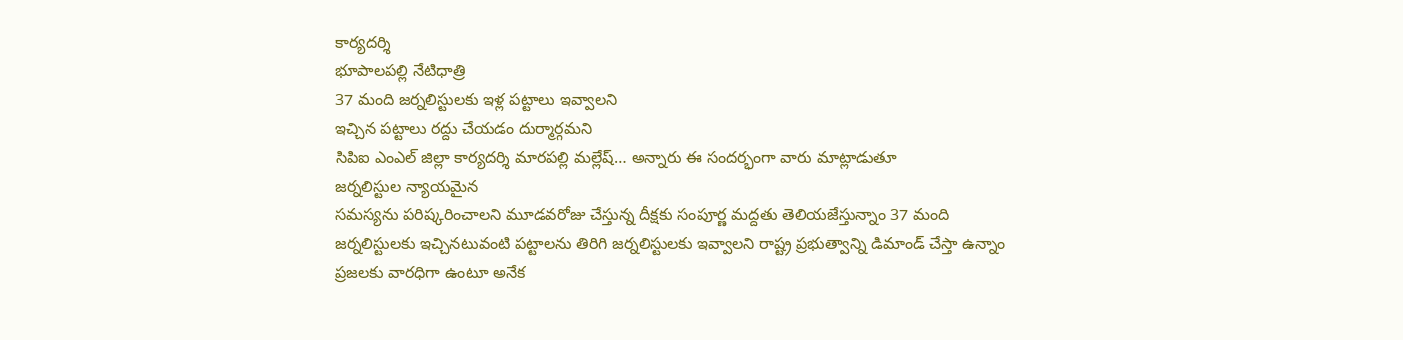కార్యదర్శి
భూపాలపల్లి నేటిధాత్రి
37 మంది జర్నలిస్టులకు ఇళ్ల పట్టాలు ఇవ్వాలని
ఇచ్చిన పట్టాలు రద్దు చేయడం దుర్మార్గమని
సిపిఐ ఎంఎల్ జిల్లా కార్యదర్శి మారపల్లి మల్లేష్… అన్నారు ఈ సందర్భంగా వారు మాట్లాడుతూ
జర్నలిస్టుల న్యాయమైన
సమస్యను పరిష్కరించాలని మూడవరోజు చేస్తున్న దీక్షకు సంపూర్ణ మద్దతు తెలియజేస్తున్నాం 37 మంది జర్నలిస్టులకు ఇచ్చినటువంటి పట్టాలను తిరిగి జర్నలిస్టులకు ఇవ్వాలని రాష్ట్ర ప్రభుత్వాన్ని డిమాండ్ చేస్తా ఉన్నాం ప్రజలకు వారధిగా ఉంటూ అనేక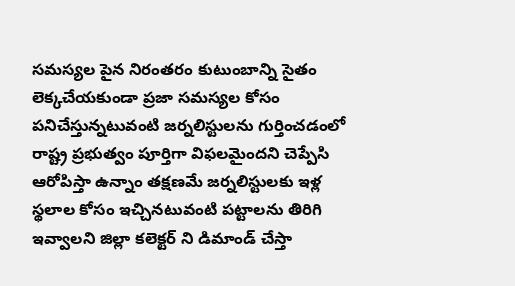సమస్యల పైన నిరంతరం కుటుంబాన్ని సైతం లెక్కచేయకుండా ప్రజా సమస్యల కోసం పనిచేస్తున్నటువంటి జర్నలిస్టులను గుర్తించడంలో రాష్ట్ర ప్రభుత్వం పూర్తిగా విఫలమైందని చెప్పేసి ఆరోపిస్తా ఉన్నాం తక్షణమే జర్నలిస్టులకు ఇళ్ల స్థలాల కోసం ఇచ్చినటువంటి పట్టాలను తిరిగి ఇవ్వాలని జిల్లా కలెక్టర్ ని డిమాండ్ చేస్తా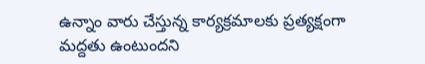ఉన్నాం వారు చేస్తున్న కార్యక్రమాలకు ప్రత్యక్షంగా మద్దతు ఉంటుందని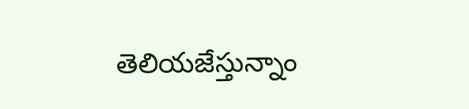తెలియజేస్తున్నాం